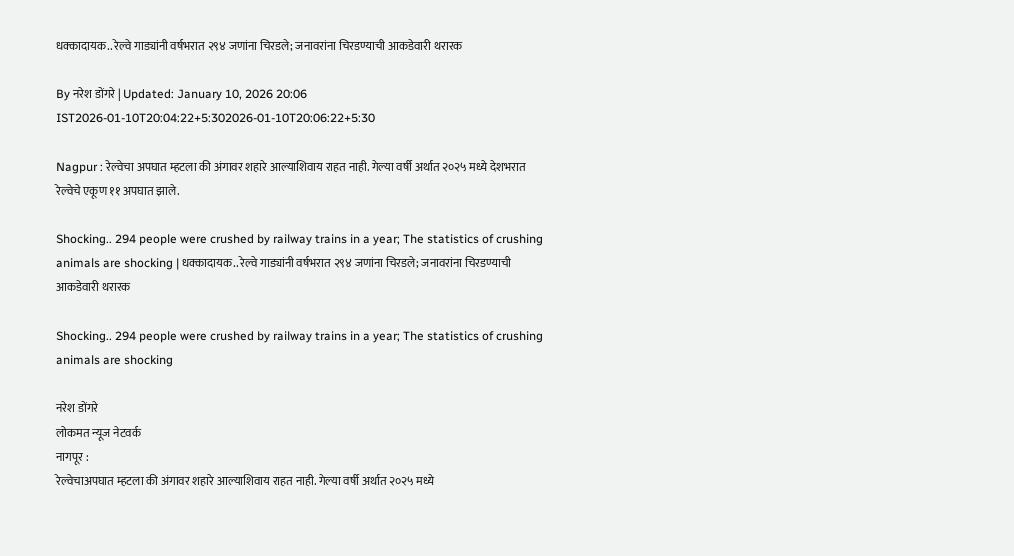धक्कादायक.. रेल्वे गाड्यांनी वर्षभरात २९४ जणांना चिरडले; जनावरांना चिरडण्याची आकडेवारी थरारक

By नरेश डोंगरे | Updated: January 10, 2026 20:06 IST2026-01-10T20:04:22+5:302026-01-10T20:06:22+5:30

Nagpur : रेल्वेचा अपघात म्हटला की अंगावर शहारे आल्याशिवाय राहत नाही. गेल्या वर्षी अर्थात २०२५ मध्ये देशभरात रेल्वेचे एकूण ११ अपघात झाले.

Shocking.. 294 people were crushed by railway trains in a year; The statistics of crushing animals are shocking | धक्कादायक.. रेल्वे गाड्यांनी वर्षभरात २९४ जणांना चिरडले; जनावरांना चिरडण्याची आकडेवारी थरारक

Shocking.. 294 people were crushed by railway trains in a year; The statistics of crushing animals are shocking

नरेश डोंगरे
लोकमत न्यूज नेटवर्क
नागपूर :
रेल्वेचाअपघात म्हटला की अंगावर शहारे आल्याशिवाय राहत नाही. गेल्या वर्षी अर्थात २०२५ मध्ये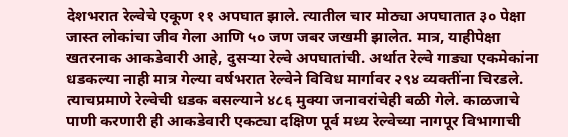देशभरात रेल्वेचे एकूण ११ अपघात झाले. त्यातील चार मोठ्या अपघातात ३० पेक्षा जास्त लोकांचा जीव गेला आणि ५० जण जबर जखमी झालेत. मात्र, याहीपेक्षा खतरनाक आकडेवारी आहे, दुसऱ्या रेल्वे अपघातांची. अर्थात रेल्वे गाड्या एकमेकांना धडकल्या नाही मात्र गेल्या वर्षभरात रेल्वेने विविध मार्गावर २९४ व्यक्तींना चिरडले. त्याचप्रमाणे रेल्वेची धडक बसल्याने ४८६ मुक्या जनावरांचेही बळी गेले. काळजाचे पाणी करणारी ही आकडेवारी एकट्या दक्षिण पूर्व मध्य रेल्वेच्या नागपूर विभागाची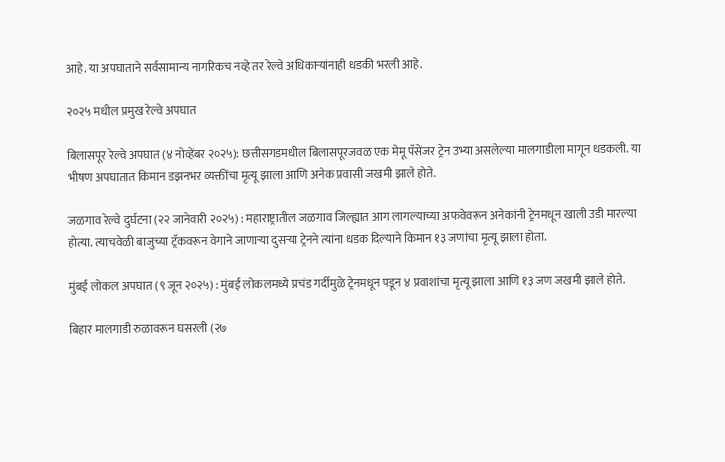आहे. या अपघाताने सर्वसामान्य नागरिकच नव्हे तर रेल्वे अधिकाऱ्यांनाही धडकी भरली आहे.

२०२५ मधील प्रमुख रेल्वे अपघात

बिलासपूर रेल्वे अपघात (४ नोव्हेंबर २०२५): छत्तीसगडमधील बिलासपूरजवळ एक मेमू पॅसेंजर ट्रेन उभ्या असलेल्या मालगाडीला मागून धडकली. या भीषण अपघातात किमान डझनभर व्यक्तींचा मृत्यू झाला आणि अनेक प्रवासी जखमी झाले होते.

जळगाव रेल्वे दुर्घटना (२२ जानेवारी २०२५) : महाराष्ट्रातील जळगाव जिल्ह्यात आग लागल्याच्या अफवेवरून अनेकांनी ट्रेनमधून खाली उडी मारल्या होत्या. त्याचवेळी बाजुच्या ट्रॅकवरून वेगाने जाणाऱ्या दुसऱ्या ट्रेनने त्यांना धडक दिल्याने किमान १३ जणांचा मृत्यू झाला होता.

मुंबई लोकल अपघात (९ जून २०२५) : मुंबई लोकलमध्ये प्रचंड गर्दीमुळे ट्रेनमधून पडून ४ प्रवाशांचा मृत्यू झाला आणि १३ जण जखमी झाले होते.

बिहार मालगाडी रुळावरून घसरली (२७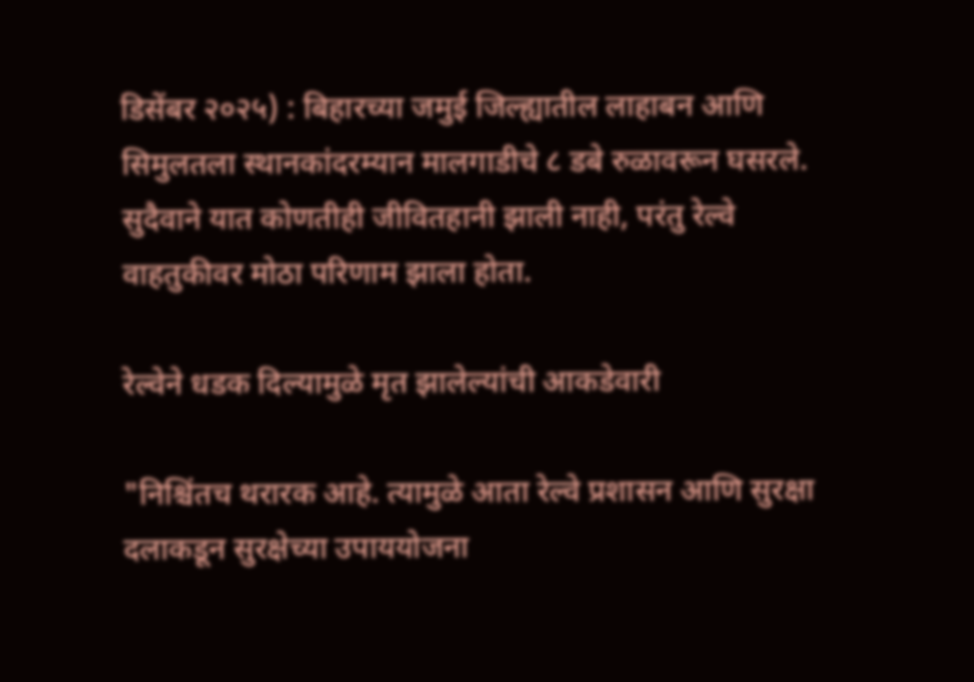डिसेंबर २०२५) : बिहारच्या जमुई जिल्ह्यातील लाहाबन आणि सिमुलतला स्थानकांदरम्यान मालगाडीचे ८ डबे रुळावरून घसरले. सुदैवाने यात कोणतीही जीवितहानी झाली नाही, परंतु रेल्वे वाहतुकीवर मोठा परिणाम झाला होता.

रेल्वेने धडक दिल्यामुळे मृत झालेल्यांची आकडेवारी

"निश्चिंतच थरारक आहे. त्यामुळे आता रेल्वे प्रशासन आणि सुरक्षा दलाकडून सुरक्षेच्या उपाययोजना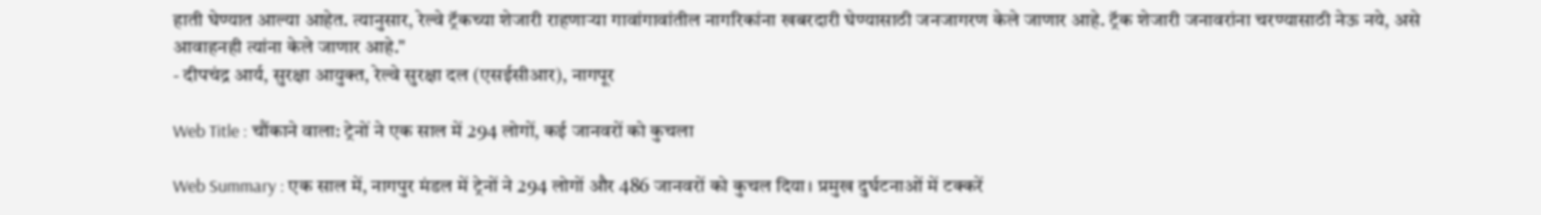हाती घेण्यात आल्या आहेत. त्यानुसार, रेल्वे ट्रॅकच्या शेजारी राहणाऱ्या गावांगावांतील नागरिकांना खबरदारी घेण्यासाठी जनजागरण केले जाणार आहे. ट्रॅक शेजारी जनावरांना चरण्यासाठी नेऊ नये, असे आवाहनही त्यांना केले जाणार आहे."
- दीपचंद्र आर्य, सुरक्षा आयुक्त, रेल्वे सुरक्षा दल (एसईसीआर), नागपूर

Web Title : चौंकाने वाला: ट्रेनों ने एक साल में 294 लोगों, कई जानवरों को कुचला

Web Summary : एक साल में, नागपुर मंडल में ट्रेनों ने 294 लोगों और 486 जानवरों को कुचल दिया। प्रमुख दुर्घटनाओं में टक्करें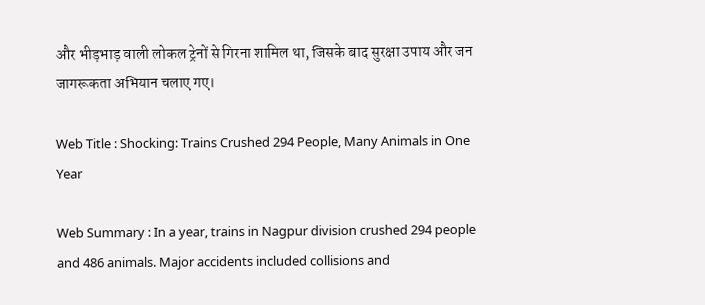और भीड़भाड़ वाली लोकल ट्रेनों से गिरना शामिल था, जिसके बाद सुरक्षा उपाय और जन जागरूकता अभियान चलाए गए।

Web Title : Shocking: Trains Crushed 294 People, Many Animals in One Year

Web Summary : In a year, trains in Nagpur division crushed 294 people and 486 animals. Major accidents included collisions and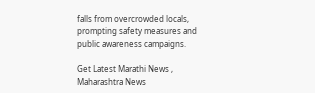falls from overcrowded locals, prompting safety measures and public awareness campaigns.

Get Latest Marathi News , Maharashtra News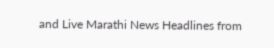and Live Marathi News Headlines from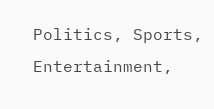Politics, Sports, Entertainment,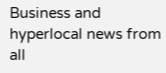Business and hyperlocal news from all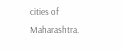cities of Maharashtra.